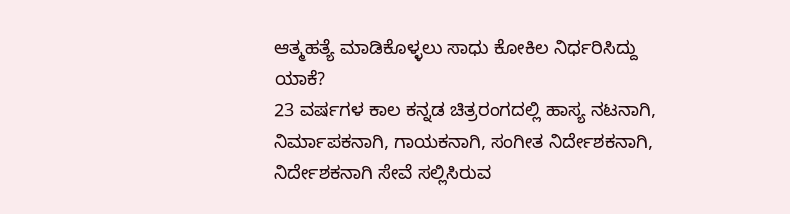ಆತ್ಮಹತ್ಯೆ ಮಾಡಿಕೊಳ್ಳಲು ಸಾಧು ಕೋಕಿಲ ನಿರ್ಧರಿಸಿದ್ದು ಯಾಕೆ?
23 ವರ್ಷಗಳ ಕಾಲ ಕನ್ನಡ ಚಿತ್ರರಂಗದಲ್ಲಿ ಹಾಸ್ಯ ನಟನಾಗಿ, ನಿರ್ಮಾಪಕನಾಗಿ, ಗಾಯಕನಾಗಿ, ಸಂಗೀತ ನಿರ್ದೇಶಕನಾಗಿ, ನಿರ್ದೇಶಕನಾಗಿ ಸೇವೆ ಸಲ್ಲಿಸಿರುವ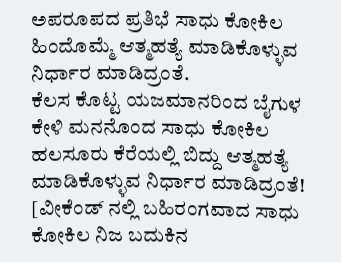ಅಪರೂಪದ ಪ್ರತಿಭೆ ಸಾಧು ಕೋಕಿಲ ಹಿಂದೊಮ್ಮೆ ಆತ್ಮಹತ್ಯೆ ಮಾಡಿಕೊಳ್ಳುವ ನಿರ್ಧಾರ ಮಾಡಿದ್ರಂತೆ.
ಕೆಲಸ ಕೊಟ್ಟ ಯಜಮಾನರಿಂದ ಬೈಗುಳ ಕೇಳಿ ಮನನೊಂದ ಸಾಧು ಕೋಕಿಲ ಹಲಸೂರು ಕೆರೆಯಲ್ಲಿ ಬಿದ್ದು ಆತ್ಮಹತ್ಯೆ ಮಾಡಿಕೊಳ್ಳುವ ನಿರ್ಧಾರ ಮಾಡಿದ್ರಂತೆ! [ವೀಕೆಂಡ್ ನಲ್ಲಿ ಬಹಿರಂಗವಾದ ಸಾಧು ಕೋಕಿಲ ನಿಜ ಬದುಕಿನ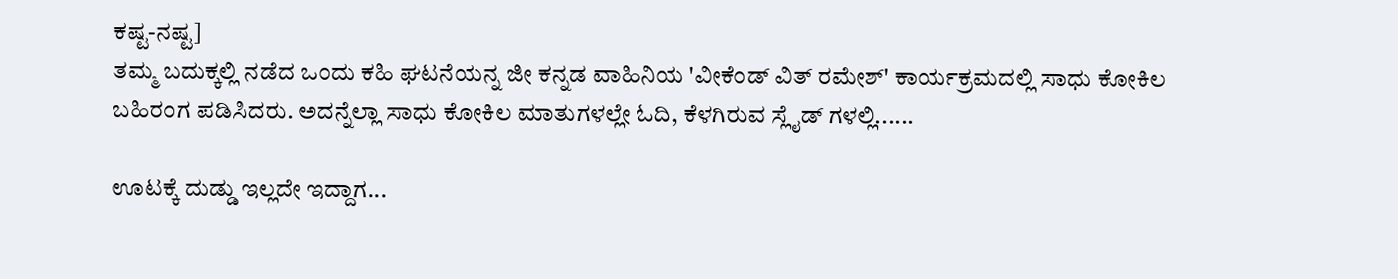ಕಷ್ಟ-ನಷ್ಟ]
ತಮ್ಮ ಬದುಕ್ಕಲ್ಲಿ ನಡೆದ ಒಂದು ಕಹಿ ಘಟನೆಯನ್ನ ಜೀ ಕನ್ನಡ ವಾಹಿನಿಯ 'ವೀಕೆಂಡ್ ವಿತ್ ರಮೇಶ್' ಕಾರ್ಯಕ್ರಮದಲ್ಲಿ ಸಾಧು ಕೋಕಿಲ ಬಹಿರಂಗ ಪಡಿಸಿದರು. ಅದನ್ನೆಲ್ಲಾ ಸಾಧು ಕೋಕಿಲ ಮಾತುಗಳಲ್ಲೇ ಓದಿ, ಕೆಳಗಿರುವ ಸ್ಲೈಡ್ ಗಳಲ್ಲಿ......

ಊಟಕ್ಕೆ ದುಡ್ಡು ಇಲ್ಲದೇ ಇದ್ದಾಗ...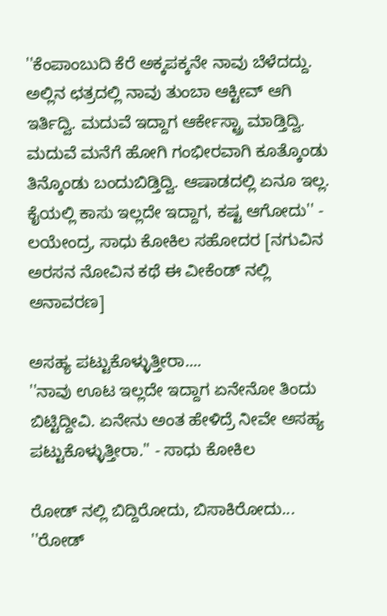''ಕೆಂಪಾಂಬುದಿ ಕೆರೆ ಅಕ್ಕಪಕ್ಕನೇ ನಾವು ಬೆಳೆದದ್ದು. ಅಲ್ಲಿನ ಛತ್ರದಲ್ಲಿ ನಾವು ತುಂಬಾ ಆಕ್ಟೀವ್ ಆಗಿ ಇರ್ತಿದ್ವಿ. ಮದುವೆ ಇದ್ದಾಗ ಆರ್ಕೇಸ್ಟ್ರಾ ಮಾಡ್ತಿದ್ವಿ. ಮದುವೆ ಮನೆಗೆ ಹೋಗಿ ಗಂಭೀರವಾಗಿ ಕೂತ್ಕೊಂಡು ತಿನ್ಕೊಂಡು ಬಂದುಬಿಡ್ತಿದ್ವಿ. ಆಷಾಡದಲ್ಲಿ ಏನೂ ಇಲ್ಲ. ಕೈಯಲ್ಲಿ ಕಾಸು ಇಲ್ಲದೇ ಇದ್ದಾಗ, ಕಷ್ಟ ಆಗೋದು'' - ಲಯೇಂದ್ರ, ಸಾಧು ಕೋಕಿಲ ಸಹೋದರ [ನಗುವಿನ ಅರಸನ ನೋವಿನ ಕಥೆ ಈ ವೀಕೆಂಡ್ ನಲ್ಲಿ ಅನಾವರಣ]

ಅಸಹ್ಯ ಪಟ್ಟುಕೊಳ್ಳುತ್ತೀರಾ....
''ನಾವು ಊಟ ಇಲ್ಲದೇ ಇದ್ದಾಗ ಏನೇನೋ ತಿಂದು ಬಿಟ್ಟಿದ್ದೀವಿ. ಏನೇನು ಅಂತ ಹೇಳಿದ್ರೆ ನೀವೇ ಅಸಹ್ಯ ಪಟ್ಟುಕೊಳ್ಳುತ್ತೀರಾ.'' - ಸಾಧು ಕೋಕಿಲ

ರೋಡ್ ನಲ್ಲಿ ಬಿದ್ದಿರೋದು, ಬಿಸಾಕಿರೋದು...
''ರೋಡ್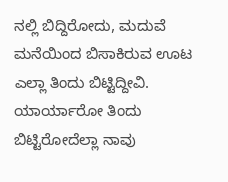ನಲ್ಲಿ ಬಿದ್ದಿರೋದು, ಮದುವೆ ಮನೆಯಿಂದ ಬಿಸಾಕಿರುವ ಊಟ ಎಲ್ಲಾ ತಿಂದು ಬಿಟ್ಟಿದ್ದೀವಿ. ಯಾರ್ಯಾರೋ ತಿಂದು ಬಿಟ್ಟಿರೋದೆಲ್ಲಾ ನಾವು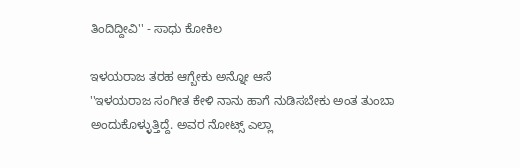ತಿಂದಿದ್ದೀವಿ'' - ಸಾಧು ಕೋಕಿಲ

ಇಳಯರಾಜ ತರಹ ಆಗ್ಬೇಕು ಅನ್ನೋ ಆಸೆ
''ಇಳಯರಾಜ ಸಂಗೀತ ಕೇಳಿ ನಾನು ಹಾಗೆ ನುಡಿಸಬೇಕು ಅಂತ ತುಂಬಾ ಅಂದುಕೊಳ್ಳುತ್ತಿದ್ದೆ. ಅವರ ನೋಟ್ಸ್ ಎಲ್ಲಾ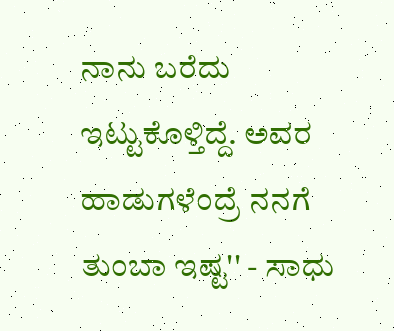ನಾನು ಬರೆದು ಇಟ್ಟುಕೊಳ್ತಿದ್ದೆ. ಅವರ ಹಾಡುಗಳೆಂದ್ರೆ ನನಗೆ ತುಂಬಾ ಇಷ್ಟ'' - ಸಾಧು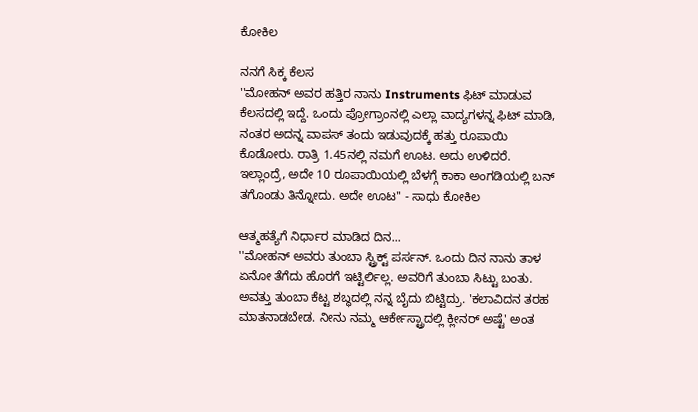ಕೋಕಿಲ

ನನಗೆ ಸಿಕ್ಕ ಕೆಲಸ
''ಮೋಹನ್ ಅವರ ಹತ್ತಿರ ನಾನು Instruments ಫಿಟ್ ಮಾಡುವ ಕೆಲಸದಲ್ಲಿ ಇದ್ದೆ. ಒಂದು ಪ್ರೋಗ್ರಾಂನಲ್ಲಿ ಎಲ್ಲಾ ವಾದ್ಯಗಳನ್ನ ಫಿಟ್ ಮಾಡಿ, ನಂತರ ಅದನ್ನ ವಾಪಸ್ ತಂದು ಇಡುವುದಕ್ಕೆ ಹತ್ತು ರೂಪಾಯಿ ಕೊಡೋರು. ರಾತ್ರಿ 1.45ನಲ್ಲಿ ನಮಗೆ ಊಟ. ಅದು ಉಳಿದರೆ. ಇಲ್ಲಾಂದ್ರೆ, ಅದೇ 10 ರೂಪಾಯಿಯಲ್ಲಿ ಬೆಳಗ್ಗೆ ಕಾಕಾ ಅಂಗಡಿಯಲ್ಲಿ ಬನ್ ತಗೊಂಡು ತಿನ್ನೋದು. ಅದೇ ಊಟ'' - ಸಾಧು ಕೋಕಿಲ

ಆತ್ಮಹತ್ಯೆಗೆ ನಿರ್ಧಾರ ಮಾಡಿದ ದಿನ...
''ಮೋಹನ್ ಅವರು ತುಂಬಾ ಸ್ಟ್ರಿಕ್ಟ್ ಪರ್ಸನ್. ಒಂದು ದಿನ ನಾನು ತಾಳ ಏನೋ ತೆಗೆದು ಹೊರಗೆ ಇಟ್ಟಿರ್ಲಿಲ್ಲ. ಅವರಿಗೆ ತುಂಬಾ ಸಿಟ್ಟು ಬಂತು. ಅವತ್ತು ತುಂಬಾ ಕೆಟ್ಟ ಶಬ್ಧದಲ್ಲಿ ನನ್ನ ಬೈದು ಬಿಟ್ಟಿದ್ರು. 'ಕಲಾವಿದನ ತರಹ ಮಾತನಾಡಬೇಡ. ನೀನು ನಮ್ಮ ಆರ್ಕೇಸ್ಟ್ರಾದಲ್ಲಿ ಕ್ಲೀನರ್ ಅಷ್ಟೆ' ಅಂತ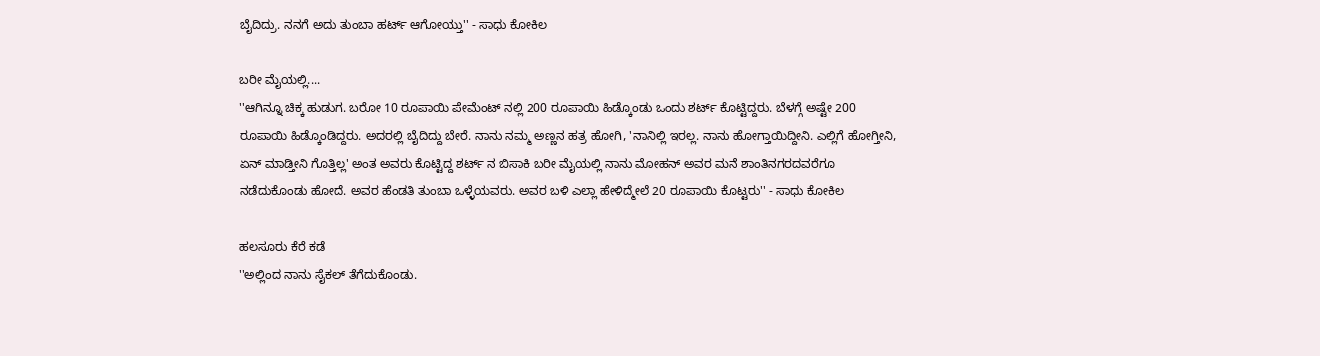ಬೈದಿದ್ರು. ನನಗೆ ಅದು ತುಂಬಾ ಹರ್ಟ್ ಆಗೋಯ್ತು'' - ಸಾಧು ಕೋಕಿಲ

ಬರೀ ಮೈಯಲ್ಲಿ....
''ಆಗಿನ್ನೂ ಚಿಕ್ಕ ಹುಡುಗ. ಬರೋ 10 ರೂಪಾಯಿ ಪೇಮೆಂಟ್ ನಲ್ಲಿ 200 ರೂಪಾಯಿ ಹಿಡ್ಕೊಂಡು ಒಂದು ಶರ್ಟ್ ಕೊಟ್ಟಿದ್ದರು. ಬೆಳಗ್ಗೆ ಅಷ್ಟೇ 200 ರೂಪಾಯಿ ಹಿಡ್ಕೊಂಡಿದ್ದರು. ಅದರಲ್ಲಿ ಬೈದಿದ್ದು ಬೇರೆ. ನಾನು ನಮ್ಮ ಅಣ್ಣನ ಹತ್ರ ಹೋಗಿ, 'ನಾನಿಲ್ಲಿ ಇರಲ್ಲ. ನಾನು ಹೋಗ್ತಾಯಿದ್ದೀನಿ. ಎಲ್ಲಿಗೆ ಹೋಗ್ತೀನಿ, ಏನ್ ಮಾಡ್ತೀನಿ ಗೊತ್ತಿಲ್ಲ' ಅಂತ ಅವರು ಕೊಟ್ಟಿದ್ದ ಶರ್ಟ್ ನ ಬಿಸಾಕಿ ಬರೀ ಮೈಯಲ್ಲಿ ನಾನು ಮೋಹನ್ ಅವರ ಮನೆ ಶಾಂತಿನಗರದವರೆಗೂ ನಡೆದುಕೊಂಡು ಹೋದೆ. ಅವರ ಹೆಂಡತಿ ತುಂಬಾ ಒಳ್ಳೆಯವರು. ಅವರ ಬಳಿ ಎಲ್ಲಾ ಹೇಳಿದ್ಮೇಲೆ 20 ರೂಪಾಯಿ ಕೊಟ್ಟರು'' - ಸಾಧು ಕೋಕಿಲ

ಹಲಸೂರು ಕೆರೆ ಕಡೆ
''ಅಲ್ಲಿಂದ ನಾನು ಸೈಕಲ್ ತೆಗೆದುಕೊಂಡು.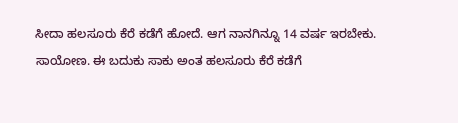ಸೀದಾ ಹಲಸೂರು ಕೆರೆ ಕಡೆಗೆ ಹೋದೆ. ಆಗ ನಾನಗಿನ್ನೂ 14 ವರ್ಷ ಇರಬೇಕು. ಸಾಯೋಣ. ಈ ಬದುಕು ಸಾಕು ಅಂತ ಹಲಸೂರು ಕೆರೆ ಕಡೆಗೆ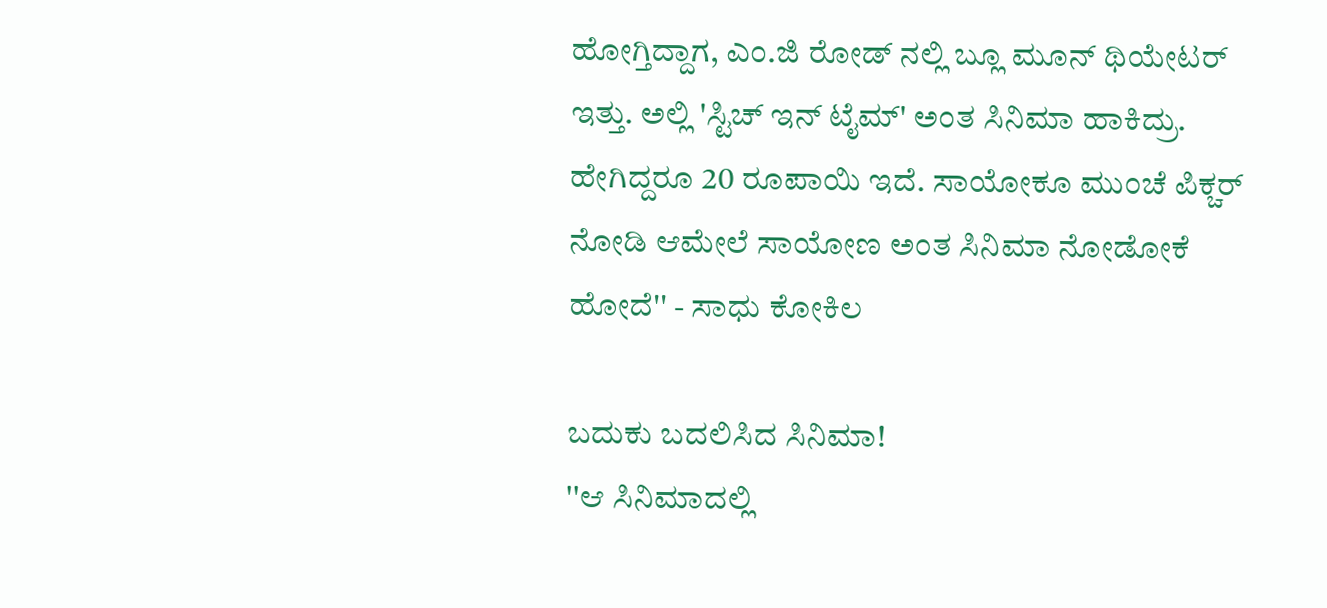ಹೋಗ್ತಿದ್ದಾಗ, ಎಂ.ಜಿ ರೋಡ್ ನಲ್ಲಿ ಬ್ಲೂ ಮೂನ್ ಥಿಯೇಟರ್ ಇತ್ತು. ಅಲ್ಲಿ 'ಸ್ಟಿಚ್ ಇನ್ ಟೈಮ್' ಅಂತ ಸಿನಿಮಾ ಹಾಕಿದ್ರು. ಹೇಗಿದ್ದರೂ 20 ರೂಪಾಯಿ ಇದೆ. ಸಾಯೋಕೂ ಮುಂಚೆ ಪಿಕ್ಚರ್ ನೋಡಿ ಆಮೇಲೆ ಸಾಯೋಣ ಅಂತ ಸಿನಿಮಾ ನೋಡೋಕೆ ಹೋದೆ'' - ಸಾಧು ಕೋಕಿಲ

ಬದುಕು ಬದಲಿಸಿದ ಸಿನಿಮಾ!
''ಆ ಸಿನಿಮಾದಲ್ಲಿ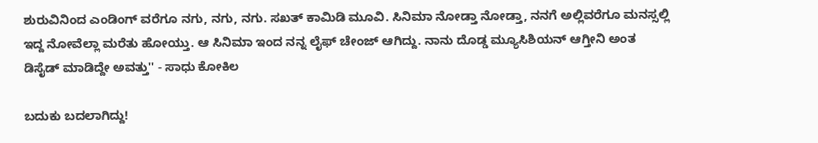ಶುರುವಿನಿಂದ ಎಂಡಿಂಗ್ ವರೆಗೂ ನಗು, ನಗು, ನಗು. ಸಖತ್ ಕಾಮಿಡಿ ಮೂವಿ. ಸಿನಿಮಾ ನೋಡ್ತಾ ನೋಡ್ತಾ, ನನಗೆ ಅಲ್ಲಿವರೆಗೂ ಮನಸ್ಸಲ್ಲಿ ಇದ್ದ ನೋವೆಲ್ಲಾ ಮರೆತು ಹೋಯ್ತು. ಆ ಸಿನಿಮಾ ಇಂದ ನನ್ನ ಲೈಫ್ ಚೇಂಜ್ ಆಗಿದ್ದು. ನಾನು ದೊಡ್ಡ ಮ್ಯೂಸಿಶಿಯನ್ ಆಗ್ತೀನಿ ಅಂತ ಡಿಸೈಡ್ ಮಾಡಿದ್ದೇ ಅವತ್ತು'' - ಸಾಧು ಕೋಕಿಲ

ಬದುಕು ಬದಲಾಗಿದ್ದು!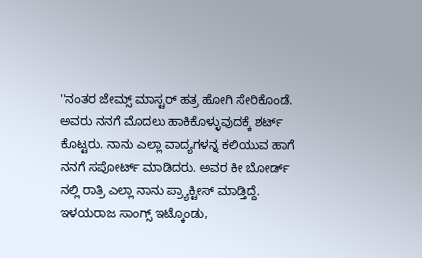''ನಂತರ ಜೇಮ್ಸ್ ಮಾಸ್ಟರ್ ಹತ್ರ ಹೋಗಿ ಸೇರಿಕೊಂಡೆ. ಅವರು ನನಗೆ ಮೊದಲು ಹಾಕಿಕೊಳ್ಳುವುದಕ್ಕೆ ಶರ್ಟ್ ಕೊಟ್ಟರು. ನಾನು ಎಲ್ಲಾ ವಾದ್ಯಗಳನ್ನ ಕಲಿಯುವ ಹಾಗೆ ನನಗೆ ಸಪೋರ್ಟ್ ಮಾಡಿದರು. ಅವರ ಕೀ ಬೋರ್ಡ್ ನಲ್ಲಿ ರಾತ್ರಿ ಎಲ್ಲಾ ನಾನು ಪ್ರ್ಯಾಕ್ಟೀಸ್ ಮಾಡ್ತಿದ್ದೆ. ಇಳಯರಾಜ ಸಾಂಗ್ಸ್ ಇಟ್ಕೊಂಡು,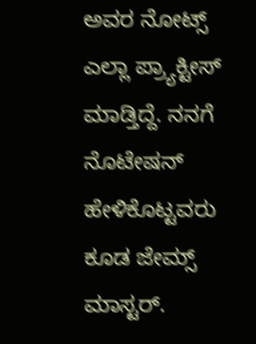ಅವರ ನೋಟ್ಸ್ ಎಲ್ಲಾ ಪ್ರ್ಯಾಕ್ಟೀಸ್ ಮಾಡ್ತಿದ್ದೆ. ನನಗೆ ನೊಟೇಷನ್ ಹೇಳಿಕೊಟ್ಟವರು ಕೂಡ ಜೇಮ್ಸ್ ಮಾಸ್ಟರ್.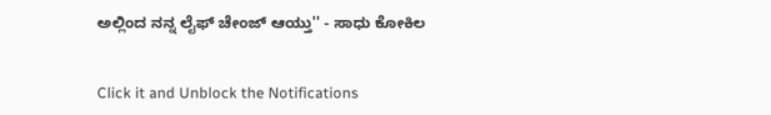ಅಲ್ಲಿಂದ ನನ್ನ ಲೈಫ್ ಚೇಂಜ್ ಆಯ್ತು'' - ಸಾಧು ಕೋಕಿಲ


Click it and Unblock the Notifications